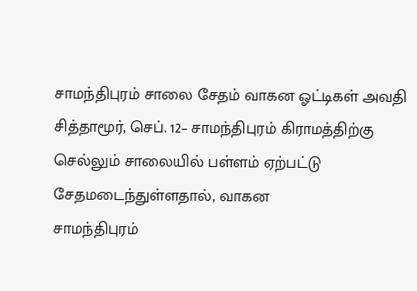சாமந்திபுரம் சாலை சேதம் வாகன ஓட்டிகள் அவதி
சித்தாமூர், செப். 12– சாமந்திபுரம் கிராமத்திற்கு செல்லும் சாலையில் பள்ளம் ஏற்பட்டு சேதமடைந்துள்ளதால், வாகன
சாமந்திபுரம்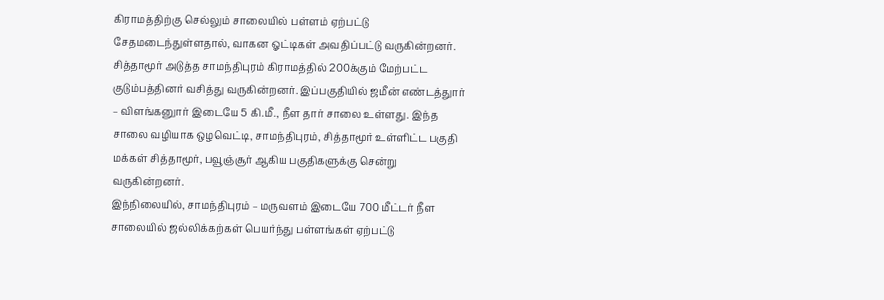கிராமத்திற்கு செல்லும் சாலையில் பள்ளம் ஏற்பட்டு சேதமடைந்துள்ளதால், வாகன ஓட்டிகள் அவதிப்பட்டு வருகின்றனர்.
சித்தாமூர் அடுத்த சாமந்திபுரம் கிராமத்தில் 200க்கும் மேற்பட்ட குடும்பத்தினர் வசித்து வருகின்றனர். இப்பகுதியில் ஜமீன் எண்டத்துார் – விளங்கனுார் இடையே 5 கி.மீ., நீள தார் சாலை உள்ளது. இந்த சாலை வழியாக ஒழவெட்டி, சாமந்திபுரம், சித்தாமூர் உள்ளிட்ட பகுதி மக்கள் சித்தாமூர், பவூஞ்சூர் ஆகிய பகுதிகளுக்கு சென்று வருகின்றனர்.
இந்நிலையில், சாமந்திபுரம் – மருவளம் இடையே 700 மீட்டர் நீள சாலையில் ஜல்லிக்கற்கள் பெயர்ந்து பள்ளங்கள் ஏற்பட்டு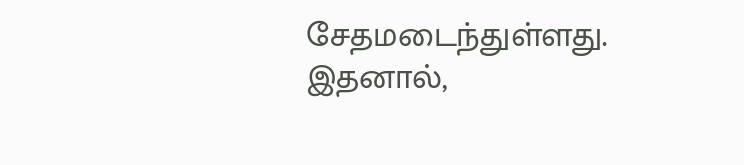சேதமடைந்துள்ளது. இதனால்,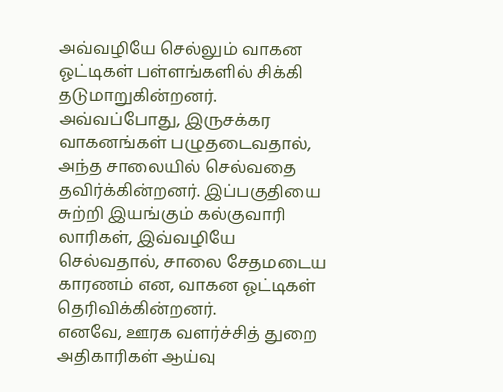அவ்வழியே செல்லும் வாகன ஓட்டிகள் பள்ளங்களில் சிக்கி தடுமாறுகின்றனர். அவ்வப்போது, இருசக்கர வாகனங்கள் பழுதடைவதால், அந்த சாலையில் செல்வதை தவிர்க்கின்றனர். இப்பகுதியை சுற்றி இயங்கும் கல்குவாரி லாரிகள், இவ்வழியே செல்வதால், சாலை சேதமடைய காரணம் என, வாகன ஓட்டிகள் தெரிவிக்கின்றனர்.
எனவே, ஊரக வளர்ச்சித் துறை அதிகாரிகள் ஆய்வு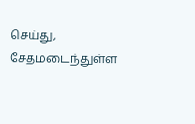செய்து, சேதமடைந்துள்ள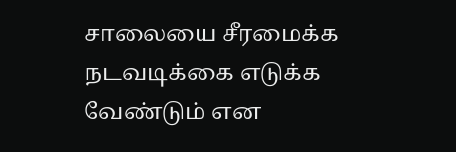சாலையை சீரமைக்க நடவடிக்கை எடுக்க வேண்டும் என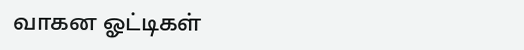வாகன ஓட்டிகள்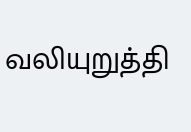வலியுறுத்தி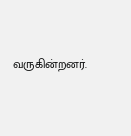வருகின்றனர்.